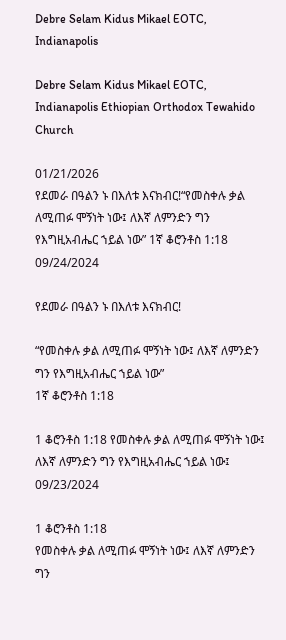Debre Selam Kidus Mikael EOTC, Indianapolis

Debre Selam Kidus Mikael EOTC, Indianapolis Ethiopian Orthodox Tewahido Church

01/21/2026
የደመራ በዓልን ኑ በእለቱ እናክብር!“የመስቀሉ ቃል ለሚጠፉ ሞኝነት ነው፤ ለእኛ ለምንድን ግን የእግዚአብሔር ኀይል ነው” 1ኛ ቆሮንቶስ 1:18
09/24/2024

የደመራ በዓልን ኑ በእለቱ እናክብር!

“የመስቀሉ ቃል ለሚጠፉ ሞኝነት ነው፤ ለእኛ ለምንድን ግን የእግዚአብሔር ኀይል ነው”
1ኛ ቆሮንቶስ 1:18

1 ቆሮንቶስ 1:18 የመስቀሉ ቃል ለሚጠፉ ሞኝነት ነው፤ ለእኛ ለምንድን ግን የእግዚአብሔር ኀይል ነው፤
09/23/2024

1 ቆሮንቶስ 1:18
የመስቀሉ ቃል ለሚጠፉ ሞኝነት ነው፤ ለእኛ ለምንድን ግን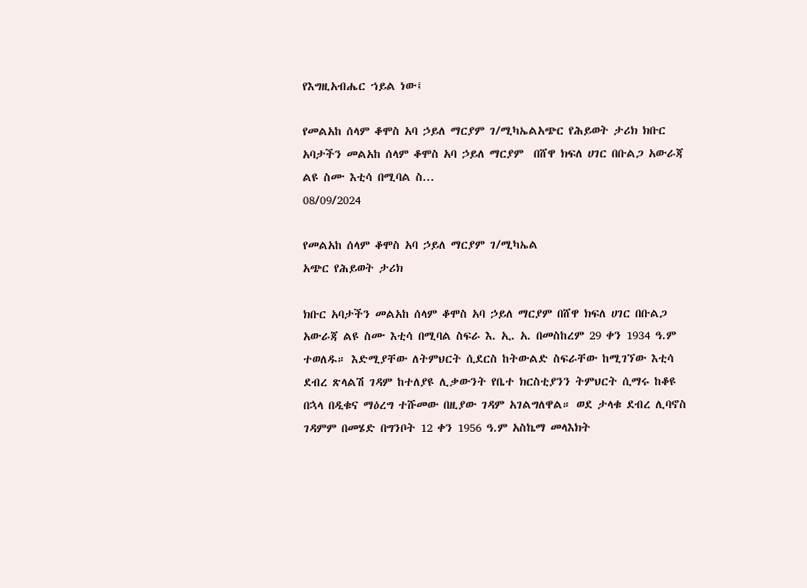የእግዚአብሔር ኀይል ነው፤

የመልአከ ሰላም ቆሞስ አባ ኃይለ ማርያም ገ/ሚካኤልአጭር የሕይወት ታሪክ ክቡር አባታችን መልአከ ሰላም ቆሞስ አባ ኃይለ ማርያም  በሸዋ ክፍለ ሀገር በቡልጋ አውራጃ ልዩ ስሙ እቲሳ በሚባል ስ...
08/09/2024

የመልአከ ሰላም ቆሞስ አባ ኃይለ ማርያም ገ/ሚካኤል
አጭር የሕይወት ታሪክ

ክቡር አባታችን መልአከ ሰላም ቆሞስ አባ ኃይለ ማርያም በሸዋ ክፍለ ሀገር በቡልጋ አውራጃ ልዩ ስሙ እቲሳ በሚባል ስፍራ እ. ኢ. አ. በመስከረም 29 ቀን 1934 ዓ.ም ተወለዱ። እድሚያቸው ለትምህርት ሲደርስ ከትውልድ ስፍራቸው ከሚገኘው እቲሳ ደብረ ጽላልሽ ገዳም ከተለያዩ ሊቃውንት የቤተ ክርስቲያንን ትምህርት ሲማሩ ከቆዩ በኋላ በዲቁና ማዕረግ ተሹመው በዚያው ገዳም አገልግለዋል። ወደ ታላቁ ደብረ ሊባኖስ ገዳምም በመሄድ በግንቦት 12 ቀን 1956 ዓ.ም አስኬማ መላእክት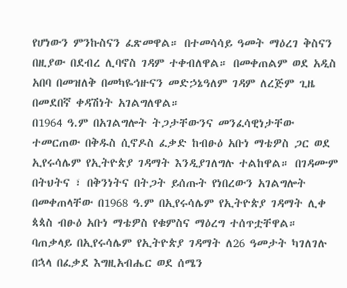የሆነውን ምንኩስናን ፈጽመዋል። በተመሳሳይ ዓመት ማዕረገ ቅስናን በዚያው በደብረ ሊባኖስ ገዳም ተቀብለዋል። በመቀጠልም ወደ አዲስ አበባ በመዝለቅ በመካዬኅዙናን መድኃኔዓለም ገዳም ለረጅም ጊዜ በመደበኛ ቀዳሽነት አገልግለዋል።
በ1964 ዓ.ም በአገልግሎት ትጋታቸውንና መንፈሳዊነታቸው ተመርጠው በቅዱስ ሲኖዶስ ፈቃድ ከብፁዕ አቡነ ማቴዎስ ጋር ወደ ኢየሩሳሌም የኢትዮጵያ ገዳማት እንዲያገለግሉ ተልከዋል። በገዳሙም በትህትና ፣ በቅንነትና በትጋት ይሰጡት የነበረውን አገልግሎት በመቀጠላቸው በ1968 ዓ.ም በኢየሩሳሌም የኢትዮጵያ ገዳማት ሊቀ ጳጳስ ብፁዕ አቡነ ማቴዎስ የቁምስና ማዕረግ ተሰጥቷቸዋል። ባጠቃላይ በኢየሩሳሌም የኢትዮጵያ ገዳማት ለ26 ዓመታት ካገለገሉ በኋላ በፈቃደ እግዚአብሔር ወደ ሰሜን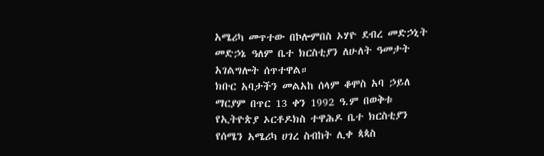አሜሪካ መጥተው በኮሎምበስ ኦሃዮ ደብረ መድኃኒት መድኃኔ ዓለም ቤተ ክርስቲያን ለሁለት ዓመታት አገልግሎት ሰጥተዋል።
ክቡር አባታችን መልአከ ሰላም ቆሞስ አባ ኃይለ ማርያም በጥር 13 ቀን 1992 ዓ.ም በወቅቱ የኢትዮጵያ ኦርቶዶክስ ተዋሕዶ ቤተ ክርስቲያን የሰሜን አሜሪካ ሀገረ ስብከት ሊቀ ጳጳስ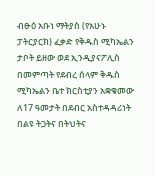ብፁዕ አቡነ ማትያስ (የአሁኑ ፓትርያርክ) ፈቃድ የቅዱስ ሚካኤልን ታቦት ይዘው ወደ ኢንዲያናፖሊስ በመምጣት የደብረ ሰላም ቅዱስ ሚካኤልን ቤተ ክርስቲያን አቋቁመው ለ17 ዓመታት በደብር አስተዳዳሪነት በልዩ ትጋትና በትህትና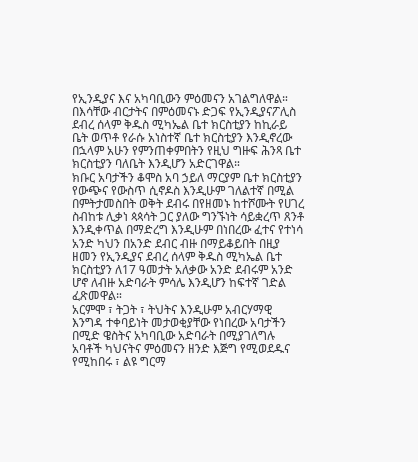የኢንዲያና እና አካባቢውን ምዕመናን አገልግለዋል።
በእሳቸው ብርታትና በምዕመናኑ ድጋፍ የኢንዲያናፖሊስ ደብረ ሰላም ቅዱስ ሚካኤል ቤተ ክርስቲያን ከኪራይ ቤት ወጥቶ የራሱ አነስተኛ ቤተ ክርስቲያን እንዲኖረው በኋላም አሁን የምንጠቀምበትን የዚህ ግዙፍ ሕንጻ ቤተ ክርስቲያን ባለቤት እንዲሆን አድርገዋል።
ክቡር አባታችን ቆሞስ አባ ኃይለ ማርያም ቤተ ክርስቲያን የውጭና የውስጥ ሲኖዶስ እንዲሁም ገለልተኛ በሚል በምትታመስበት ወቅት ደብሩ በየዘመኑ ከተሾሙት የሀገረ ስብከቱ ሊቃነ ጳጳሳት ጋር ያለው ግንኙነት ሳይቋረጥ ጸንቶ እንዲቀጥል በማድረግ እንዲሁም በነበረው ፈተና የተነሳ አንድ ካህን በአንድ ደብር ብዙ በማይቆይበት በዚያ ዘመን የኢንዲያና ደብረ ሰላም ቅዱስ ሚካኤል ቤተ ክርስቲያን ለ17 ዓመታት አለቃው አንድ ደብሩም አንድ ሆኖ ለብዙ አድባራት ምሳሌ እንዲሆን ከፍተኛ ገድል ፈጽመዋል።
አርምሞ ፣ ትጋት ፣ ትህትና እንዲሁም አብርሃማዊ እንግዳ ተቀባይነት መታወቂያቸው የነበረው አባታችን በሚድ ዌስትና አካባቢው አድባራት በሚያገለግሉ አባቶች ካህናትና ምዕመናን ዘንድ እጅግ የሚወደዱና የሚከበሩ ፣ ልዩ ግርማ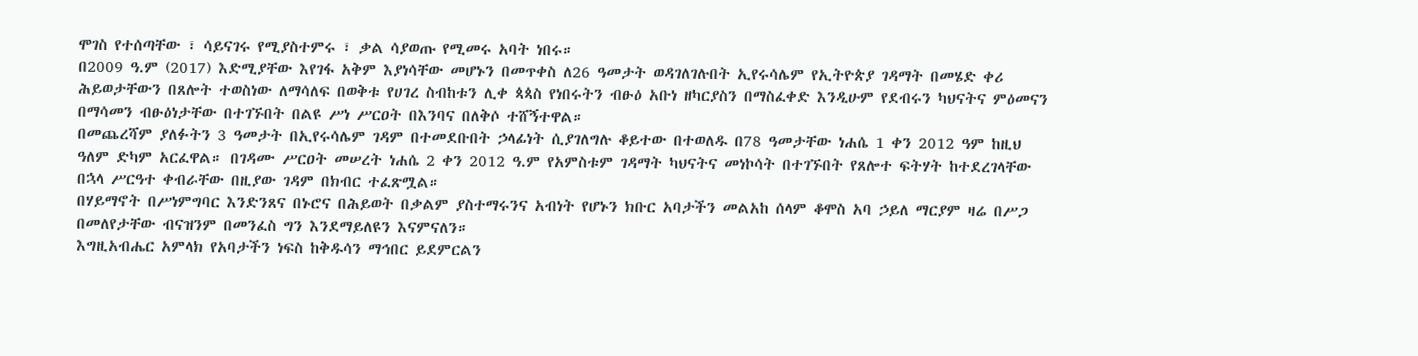ሞገስ የተሰጣቸው ፣ ሳይናገሩ የሚያስተምሩ ፣ ቃል ሳያወጡ የሚመሩ አባት ነበሩ።
በ2009 ዓ.ም (2017) እድሚያቸው እየገፋ አቅም እያነሳቸው መሆኑን በመጥቀስ ለ26 ዓመታት ወዳገለገሉበት ኢየሩሳሌም የኢትዮጵያ ገዳማት በመሄድ ቀሪ ሕይወታቸውን በጸሎት ተወስነው ለማሳለፍ በወቅቱ የሀገረ ስብከቱን ሊቀ ጳጳስ የነበሩትን ብፁዕ አቡነ ዘካርያስን በማስፈቀድ እንዲሁም የደብሩን ካህናትና ምዕመናን በማሳመን ብፁዕነታቸው በተገኙበት በልዩ ሥነ ሥርዐት በእንባና በለቅሶ ተሸኝተዋል።
በመጨረሻም ያለፉትን 3 ዓመታት በኢየሩሳሌም ገዳም በተመደቡበት ኃላፊነት ሲያገለግሉ ቆይተው በተወለዱ በ78 ዓመታቸው ነሐሴ 1 ቀን 2012 ዓም ከዚህ ዓለም ድካም አርፈዋል። በገዳሙ ሥርዐት መሠረት ነሐሴ 2 ቀን 2012 ዓ.ም የአምስቱም ገዳማት ካህናትና መነኮሳት በተገኙበት የጸሎተ ፍትሃት ከተደረገላቸው በኋላ ሥርዓተ ቀብራቸው በዚያው ገዳም በክብር ተፈጽሟል።
በሃይማኖት በሥነምግባር እንድንጸና በኑሮና በሕይወት በቃልም ያስተማሩንና አብነት የሆኑን ክቡር አባታችን መልአከ ሰላም ቆሞስ አባ ኃይለ ማርያም ዛሬ በሥጋ በመለየታቸው ብናዝንም በመንፈስ ግን እንደማይለዩን እናምናለን።
እግዚአብሔር አምላክ የአባታችን ነፍስ ከቅዱሳን ማኅበር ይደምርልን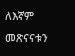ለእኛም መጽናናቱን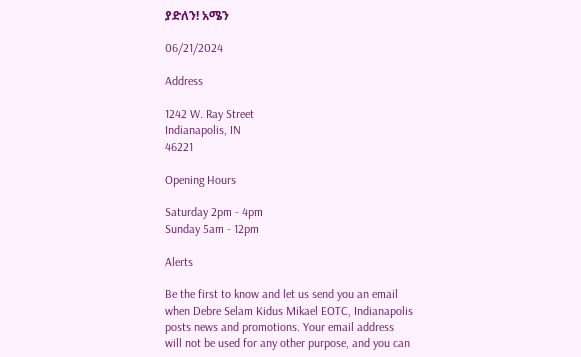ያድለን! አሜን

06/21/2024

Address

1242 W. Ray Street
Indianapolis, IN
46221

Opening Hours

Saturday 2pm - 4pm
Sunday 5am - 12pm

Alerts

Be the first to know and let us send you an email when Debre Selam Kidus Mikael EOTC, Indianapolis posts news and promotions. Your email address will not be used for any other purpose, and you can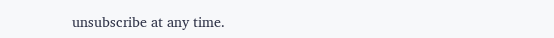unsubscribe at any time.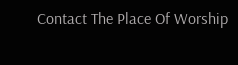Contact The Place Of Worship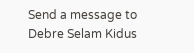Send a message to Debre Selam Kidus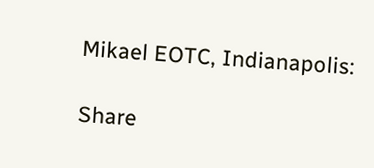Mikael EOTC, Indianapolis:

Share